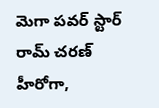మెగా పవర్ స్టార్ రామ్ చరణ్ హీరోగా,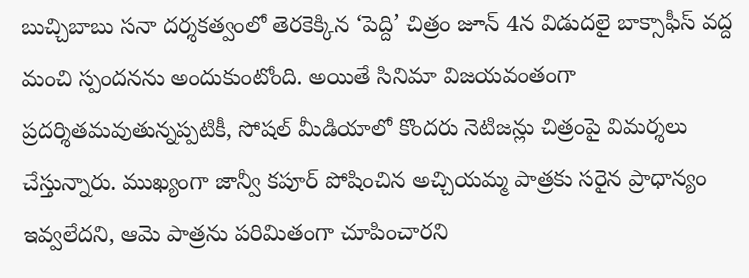బుచ్చిబాబు సనా దర్శకత్వంలో తెరకెక్కిన ‘పెద్ది’ చిత్రం జూన్ 4న విడుదలై బాక్సాఫీస్ వద్ద మంచి స్పందనను అందుకుంటోంది. అయితే సినిమా విజయవంతంగా ప్రదర్శితమవుతున్నప్పటికీ, సోషల్ మీడియాలో కొందరు నెటిజన్లు చిత్రంపై విమర్శలు చేస్తున్నారు. ముఖ్యంగా జాన్వీ కపూర్ పోషించిన అచ్చియమ్మ పాత్రకు సరైన ప్రాధాన్యం ఇవ్వలేదని, ఆమె పాత్రను పరిమితంగా చూపించారని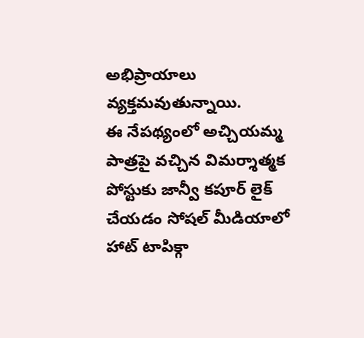అభిప్రాయాలు వ్యక్తమవుతున్నాయి.
ఈ నేపథ్యంలో అచ్చియమ్మ పాత్రపై వచ్చిన విమర్శాత్మక పోస్టుకు జాన్వీ కపూర్ లైక్ చేయడం సోషల్ మీడియాలో హాట్ టాపిక్గా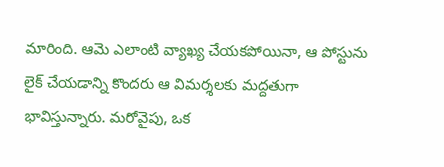మారింది. ఆమె ఎలాంటి వ్యాఖ్య చేయకపోయినా, ఆ పోస్టును లైక్ చేయడాన్ని కొందరు ఆ విమర్శలకు మద్దతుగా భావిస్తున్నారు. మరోవైపు, ఒక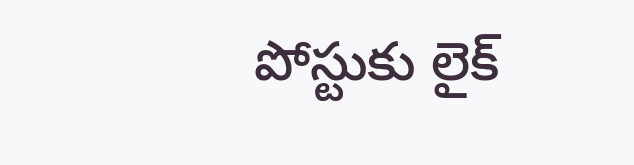పోస్టుకు లైక్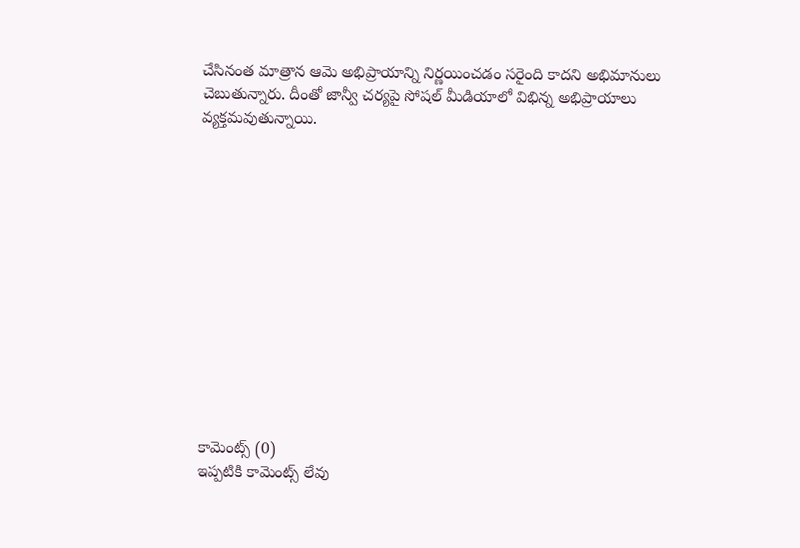చేసినంత మాత్రాన ఆమె అభిప్రాయాన్ని నిర్ణయించడం సరైంది కాదని అభిమానులు చెబుతున్నారు. దీంతో జాన్వీ చర్యపై సోషల్ మీడియాలో విభిన్న అభిప్రాయాలు వ్యక్తమవుతున్నాయి.













కామెంట్స్ (0)
ఇప్పటికి కామెంట్స్ లేవు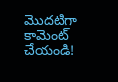మొదటిగా కామెంట్ చేయండి!